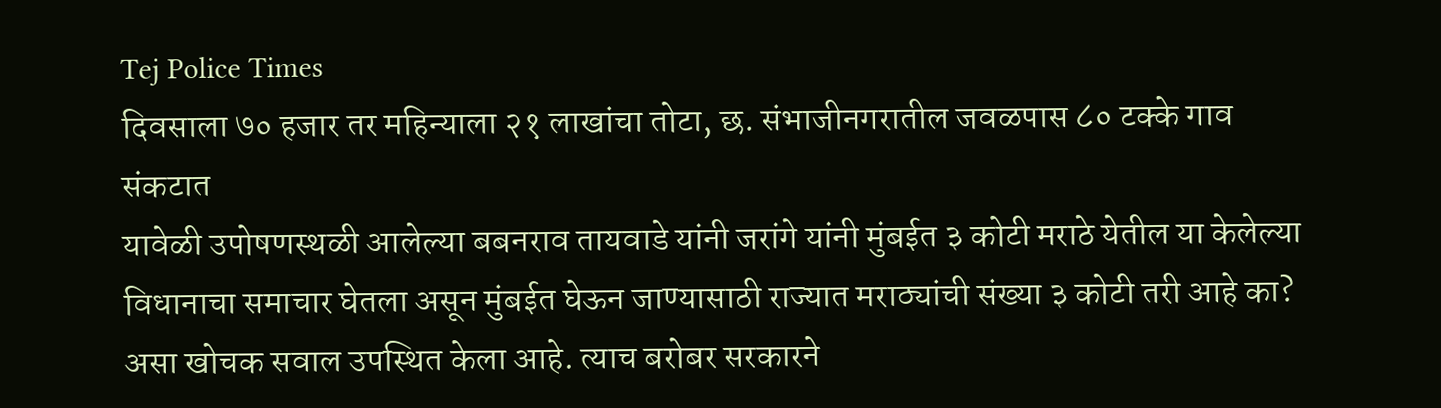Tej Police Times
दिवसाला ७० हजार तर महिन्याला २१ लाखांचा तोटा, छ. संभाजीनगरातील जवळपास ८० टक्के गाव संकटात
यावेळी उपोषणस्थळी आलेल्या बबनराव तायवाडे यांनी जरांगे यांनी मुंबईत ३ कोटी मराठे येतील या केलेल्या विधानाचा समाचार घेतला असून मुंबईत घेऊन जाण्यासाठी राज्यात मराठ्यांची संख्या ३ कोटी तरी आहे का? असा खोचक सवाल उपस्थित केला आहे. त्याच बरोबर सरकारने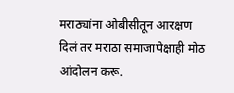मराठ्यांना ओबीसीतून आरक्षण दिलं तर मराठा समाजापेक्षाही मोठ आंदोलन करू.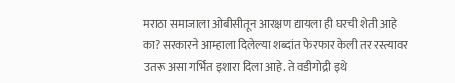मराठा समाजाला ओबीसीतून आरक्षण द्यायला ही घरची शेती आहे का? सरकारने आम्हाला दिलेल्या शब्दांत फेरफार केली तर रस्त्यावर उतरू असा गर्भित इशारा दिला आहे. ते वडीगोद्री इथे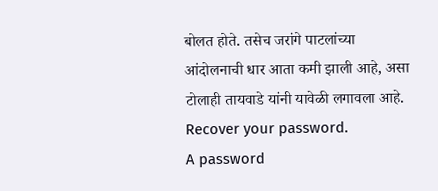बोलत होते. तसेच जरांगे पाटलांच्या आंदोलनाची धार आता कमी झाली आहे, असा टोलाही तायवाडे यांनी यावेळी लगावला आहे.
Recover your password.
A password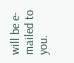will be e-mailed to you.